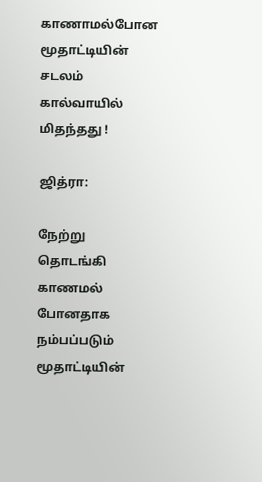காணாமல்போன மூதாட்டியின் சடலம் கால்வாயில் மிதந்தது !

ஜித்ரா:

நேற்று தொடங்கி காணமல் போனதாக நம்பப்படும் மூதாட்டியின்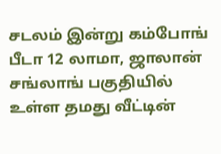சடலம் இன்று கம்போங் பீடா 12 லாமா, ஜாலான் சங்லாங் பகுதியில் உள்ள தமது வீட்டின்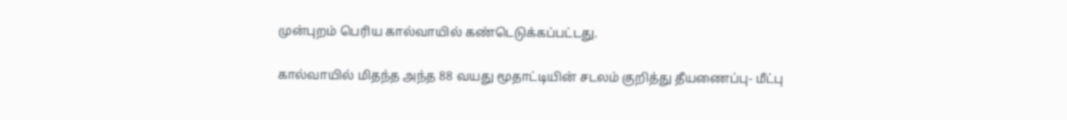முன்புறம் பெரிய கால்வாயில் கண்டெடுக்கப்பட்டது.

கால்வாயில் மிதந்த அந்த 88 வயது மூதாட்டியின் சடலம் குறித்து தீயணைப்பு- மீட்பு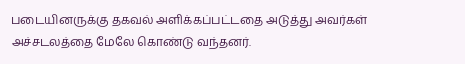படையினருக்கு தகவல் அளிக்கப்பட்டதை அடுத்து அவர்கள் அச்சடலத்தை மேலே கொண்டு வந்தனர்.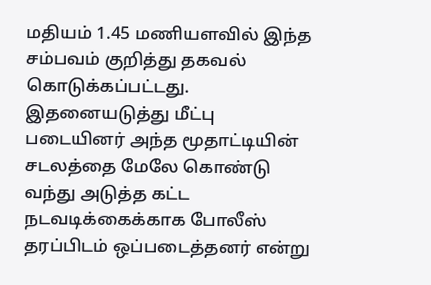மதியம் 1.45 மணியளவில் இந்த சம்பவம் குறித்து தகவல் கொடுக்கப்பட்டது. இதனையடுத்து மீட்பு படையினர் அந்த மூதாட்டியின் சடலத்தை மேலே கொண்டு வந்து அடுத்த கட்ட நடவடிக்கைக்காக போலீஸ் தரப்பிடம் ஒப்படைத்தனர் என்று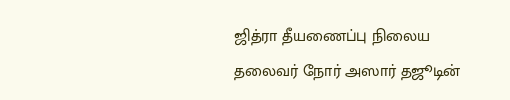ஜித்ரா தீயணைப்பு நிலைய தலைவர் நோர் அஸார் தஜூடின்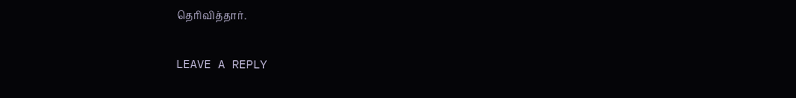தெரிவித்தார்.

LEAVE A REPLY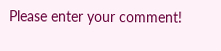Please enter your comment!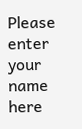Please enter your name here